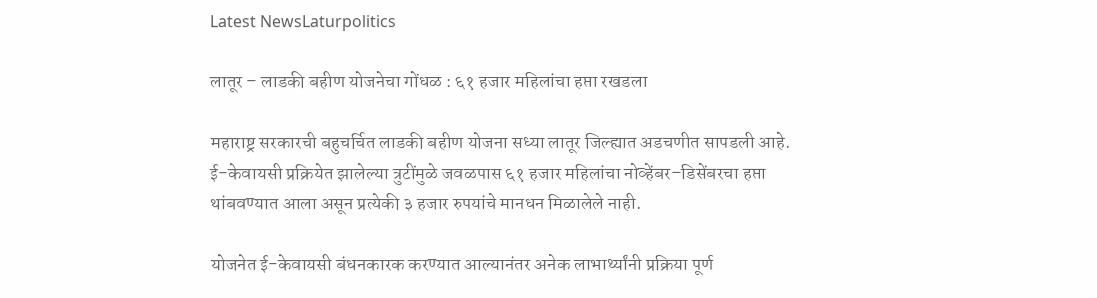Latest NewsLaturpolitics

लातूर – लाडकी बहीण योजनेचा गोंधळ : ६१ हजार महिलांचा हप्ता रखडला

महाराष्ट्र सरकारची बहुचर्चित लाडकी बहीण योजना सध्या लातूर जिल्ह्यात अडचणीत सापडली आहे. ई-केवायसी प्रक्रियेत झालेल्या त्रुटींमुळे जवळपास ६१ हजार महिलांचा नोव्हेंबर–डिसेंबरचा हप्ता थांबवण्यात आला असून प्रत्येकी ३ हजार रुपयांचे मानधन मिळालेले नाही.

योजनेत ई-केवायसी बंधनकारक करण्यात आल्यानंतर अनेक लाभार्थ्यांनी प्रक्रिया पूर्ण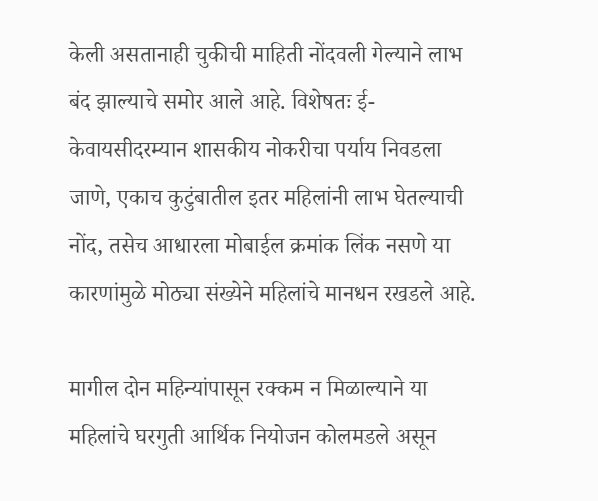केली असतानाही चुकीची माहिती नोंदवली गेल्याने लाभ बंद झाल्याचे समोर आले आहे. विशेषतः ई-केवायसीदरम्यान शासकीय नोकरीचा पर्याय निवडला जाणे, एकाच कुटुंबातील इतर महिलांनी लाभ घेतल्याची नोंद, तसेच आधारला मोबाईल क्रमांक लिंक नसणे या कारणांमुळे मोठ्या संख्येने महिलांचे मानधन रखडले आहे.

मागील दोन महिन्यांपासून रक्कम न मिळाल्याने या महिलांचे घरगुती आर्थिक नियोजन कोलमडले असून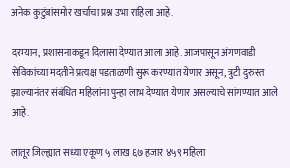अनेक कुटुंबांसमोर खर्चाचा प्रश्न उभा राहिला आहे.

दरम्यान, प्रशासनाकडून दिलासा देण्यात आला आहे. आजपासून अंगणवाडी सेविकांच्या मदतीने प्रत्यक्ष पडताळणी सुरू करण्यात येणार असून, त्रुटी दुरुस्त झाल्यानंतर संबंधित महिलांना पुन्हा लाभ देण्यात येणार असल्याचे सांगण्यात आले आहे.

लातूर जिल्ह्यात सध्या एकूण ५ लाख ६७ हजार ४५९ महिला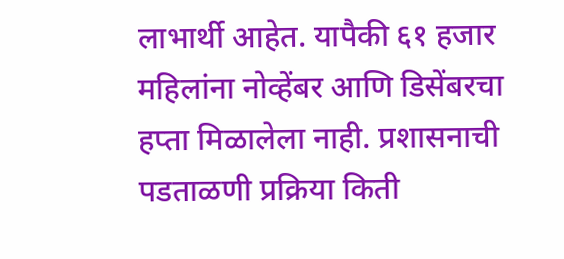लाभार्थी आहेत. यापैकी ६१ हजार महिलांना नोव्हेंबर आणि डिसेंबरचा हप्ता मिळालेला नाही. प्रशासनाची पडताळणी प्रक्रिया किती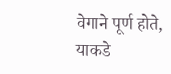वेगाने पूर्ण होते, याकडे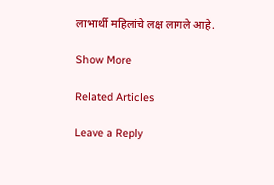लाभार्थी महिलांचे लक्ष लागले आहे.

Show More

Related Articles

Leave a Reply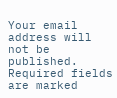Your email address will not be published. Required fields are marked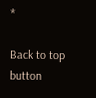*

Back to top button